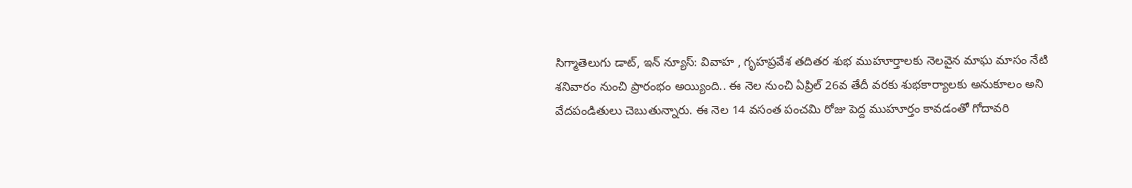సిగ్మాతెలుగు డాట్, ఇన్ న్యూస్: వివాహ , గృహప్రవేశ తదితర శుభ ముహూర్తాలకు నెలవైన మాఘ మాసం నేటి శనివారం నుంచి ప్రారంభం అయ్యింది.. ఈ నెల నుంచి ఏప్రిల్ 26వ తేదీ వరకు శుభకార్యాలకు అనుకూలం అని వేదపండితులు చెబుతున్నారు. ఈ నెల 14 వసంత పంచమి రోజు పెద్ద ముహూర్తం కావడంతో గోదావరి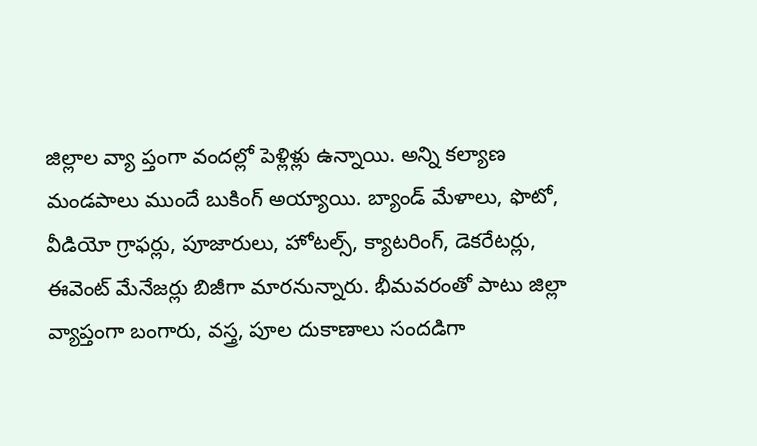జిల్లాల వ్యా ప్తంగా వందల్లో పెళ్లిళ్లు ఉన్నాయి. అన్ని కల్యాణ మండపాలు ముందే బుకింగ్ అయ్యాయి. బ్యాండ్ మేళాలు, ఫొటో, వీడియో గ్రాఫర్లు, పూజారులు, హోటల్స్, క్యాటరింగ్, డెకరేటర్లు, ఈవెంట్ మేనేజర్లు బిజీగా మారనున్నారు. భీమవరంతో పాటు జిల్లా వ్యాప్తంగా బంగారు, వస్త్ర, పూల దుకాణాలు సందడిగా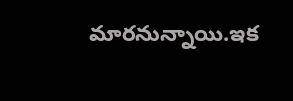మారనున్నాయి.ఇక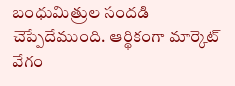బంధుమిత్రుల సందడి చెప్పేదేముంది. ఆర్థికంగా మార్కెట్ వేగం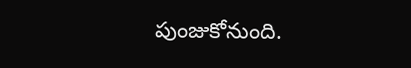పుంజుకోనుంది.